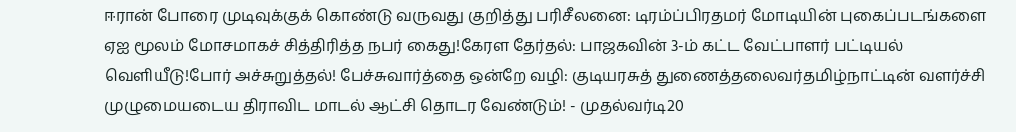ஈரான் போரை முடிவுக்குக் கொண்டு வருவது குறித்து பரிசீலனை: டிரம்ப்பிரதமர் மோடியின் புகைப்படங்களை ஏஐ மூலம் மோசமாகச் சித்திரித்த நபர் கைது!கேரள தேர்தல்: பாஜகவின் 3-ம் கட்ட வேட்பாளர் பட்டியல் வெளியீடு!போர் அச்சுறுத்தல்! பேச்சுவார்த்தை ஒன்றே வழி: குடியரசுத் துணைத்தலைவர்தமிழ்நாட்டின் வளர்ச்சி முழுமையடைய திராவிட மாடல் ஆட்சி தொடர வேண்டும்! - முதல்வர்டி20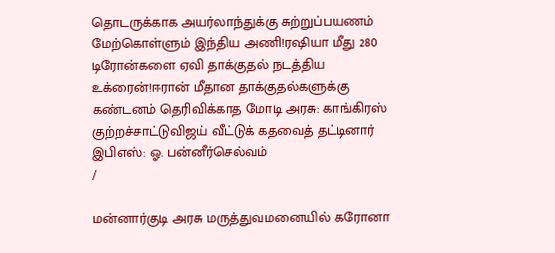தொடருக்காக அயர்லாந்துக்கு சுற்றுப்பயணம் மேற்கொள்ளும் இந்திய அணி!ரஷியா மீது 280 டிரோன்களை ஏவி தாக்குதல் நடத்திய உக்ரைன்!ஈரான் மீதான தாக்குதல்களுக்கு கண்டனம் தெரிவிக்காத மோடி அரசு: காங்கிரஸ் குற்றச்சாட்டுவிஜய் வீட்டுக் கதவைத் தட்டினார் இபிஎஸ்: ஓ. பன்னீர்செல்வம்
/

மன்னார்குடி அரசு மருத்துவமனையில் கரோனா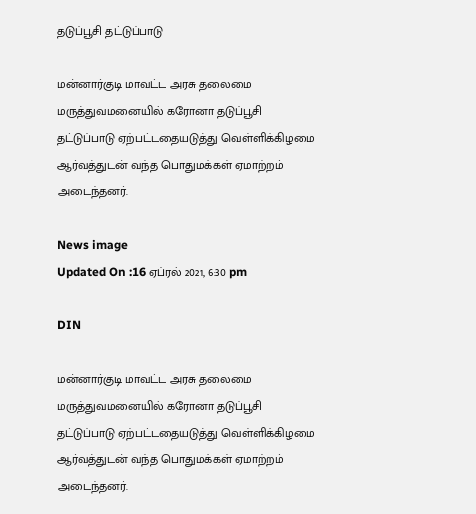தடுப்பூசி தட்டுப்பாடு

மன்னார்குடி மாவட்ட அரசு தலைமை மருத்துவமனையில் கரோனா தடுப்பூசி தட்டுப்பாடு ஏற்பட்டதையடுத்து வெள்ளிக்கிழமை ஆர்வத்துடன் வந்த பொதுமக்கள் ஏமாற்றம் அடைந்தனர்.

News image
Updated On :16 ஏப்ரல் 2021, 6:30 pm

DIN

மன்னார்குடி மாவட்ட அரசு தலைமை மருத்துவமனையில் கரோனா தடுப்பூசி தட்டுப்பாடு ஏற்பட்டதையடுத்து வெள்ளிக்கிழமை ஆர்வத்துடன் வந்த பொதுமக்கள் ஏமாற்றம் அடைந்தனர்.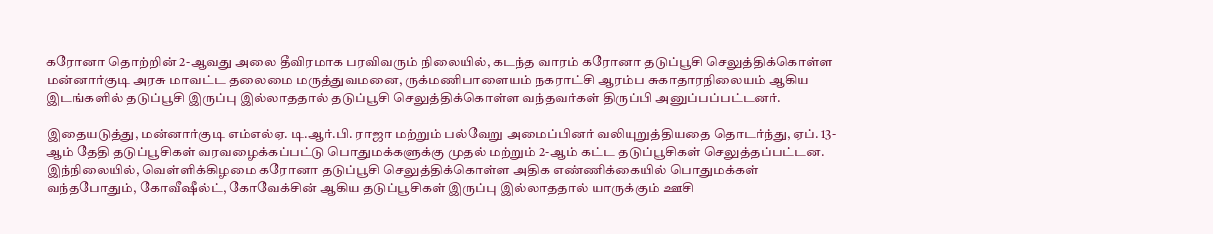கரோனா தொற்றின் 2-ஆவது அலை தீவிரமாக பரவிவரும் நிலையில், கடந்த வாரம் கரோனா தடுப்பூசி செலுத்திக்கொள்ள மன்னார்குடி அரசு மாவட்ட தலைமை மருத்துவமனை, ருக்மணிபாளையம் நகராட்சி ஆரம்ப சுகாதாரநிலையம் ஆகிய இடங்களில் தடுப்பூசி இருப்பு இல்லாததால் தடுப்பூசி செலுத்திக்கொள்ள வந்தவர்கள் திருப்பி அனுப்பப்பட்டனர்.

இதையடுத்து, மன்னார்குடி எம்எல்ஏ. டி.ஆர்.பி. ராஜா மற்றும் பல்வேறு அமைப்பினர் வலியுறுத்தியதை தொடர்ந்து, ஏப். 13-ஆம் தேதி தடுப்பூசிகள் வரவழைக்கப்பட்டு பொதுமக்களுக்கு முதல் மற்றும் 2-ஆம் கட்ட தடுப்பூசிகள் செலுத்தப்பட்டன. இந்நிலையில், வெள்ளிக்கிழமை கரோனா தடுப்பூசி செலுத்திக்கொள்ள அதிக எண்ணிக்கையில் பொதுமக்கள் வந்தபோதும், கோவீஷீல்ட், கோவேக்சின் ஆகிய தடுப்பூசிகள் இருப்பு இல்லாததால் யாருக்கும் ஊசி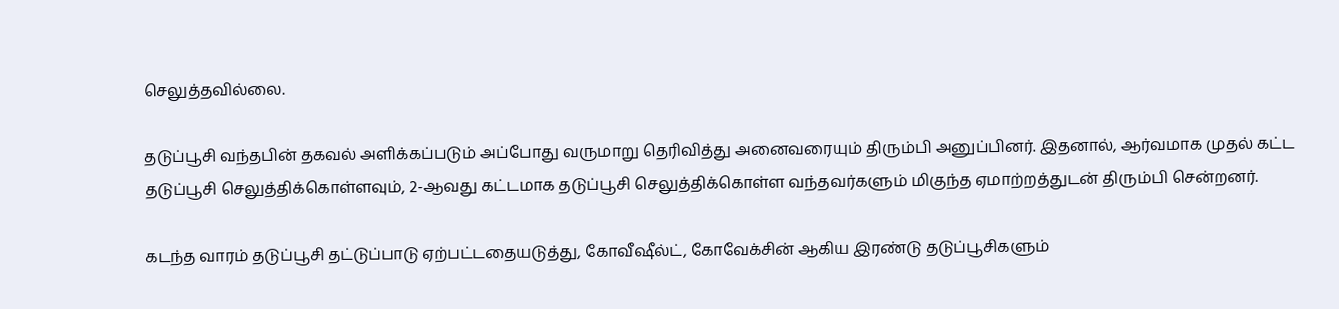செலுத்தவில்லை.

தடுப்பூசி வந்தபின் தகவல் அளிக்கப்படும் அப்போது வருமாறு தெரிவித்து அனைவரையும் திரும்பி அனுப்பினர். இதனால், ஆர்வமாக முதல் கட்ட தடுப்பூசி செலுத்திக்கொள்ளவும், 2-ஆவது கட்டமாக தடுப்பூசி செலுத்திக்கொள்ள வந்தவர்களும் மிகுந்த ஏமாற்றத்துடன் திரும்பி சென்றனர்.

கடந்த வாரம் தடுப்பூசி தட்டுப்பாடு ஏற்பட்டதையடுத்து, கோவீஷீல்ட், கோவேக்சின் ஆகிய இரண்டு தடுப்பூசிகளும்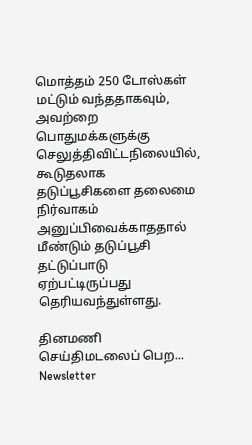மொத்தம் 250 டோஸ்கள் மட்டும் வந்ததாகவும், அவற்றை பொதுமக்களுக்கு செலுத்திவிட்டநிலையில், கூடுதலாக தடுப்பூசிகளை தலைமை நிர்வாகம் அனுப்பிவைக்காததால் மீண்டும் தடுப்பூசி தட்டுப்பாடு ஏற்பட்டிருப்பது தெரியவந்துள்ளது.

தினமணி செய்திமடலைப் பெற... Newsletter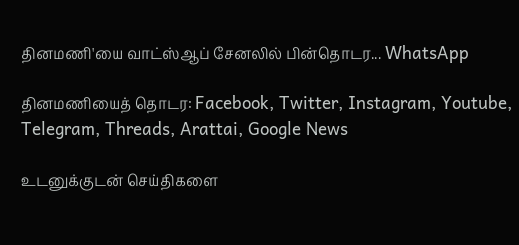தினமணி'யை வாட்ஸ்ஆப் சேனலில் பின்தொடர... WhatsApp

தினமணியைத் தொடர: Facebook, Twitter, Instagram, Youtube, Telegram, Threads, Arattai, Google News

உடனுக்குடன் செய்திகளை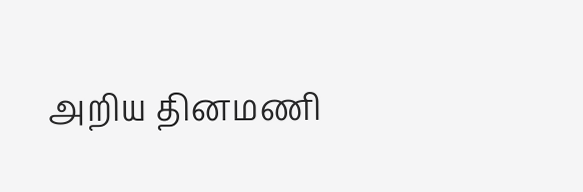அறிய தினமணி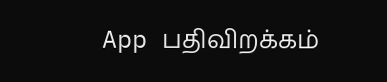App பதிவிறக்கம்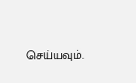செய்யவும்.